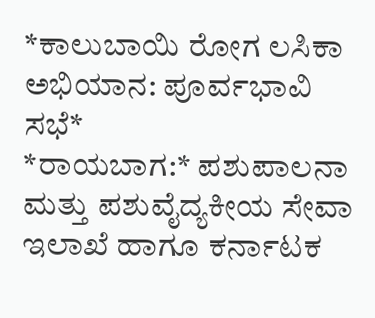*ಕಾಲುಬಾಯಿ ರೋಗ ಲಸಿಕಾ ಅಭಿಯಾನ: ಪೂರ್ವಭಾವಿ ಸಭೆ*
*ರಾಯಬಾಗ:* ಪಶುಪಾಲನಾ ಮತ್ತು ಪಶುವೈದ್ಯಕೀಯ ಸೇವಾ ಇಲಾಖೆ ಹಾಗೂ ಕರ್ನಾಟಕ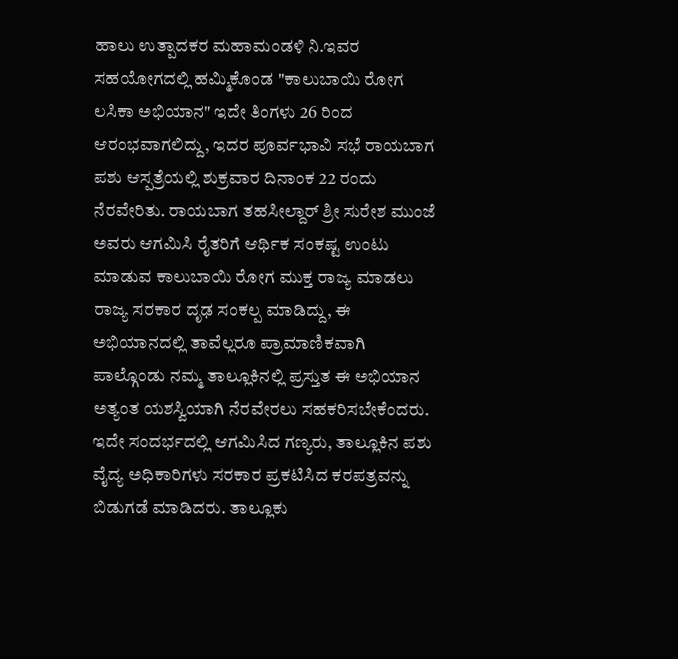ಹಾಲು ಉತ್ಪಾದಕರ ಮಹಾಮಂಡಳಿ ನಿ.ಇವರ ಸಹಯೋಗದಲ್ಲಿ ಹಮ್ಮಿಕೊಂಡ "ಕಾಲುಬಾಯಿ ರೋಗ ಲಸಿಕಾ ಅಭಿಯಾನ" ಇದೇ ತಿಂಗಳು 26 ರಿಂದ ಆರಂಭವಾಗಲಿದ್ದು, ಇದರ ಪೂರ್ವಭಾವಿ ಸಭೆ ರಾಯಬಾಗ ಪಶು ಆಸ್ಪತ್ರೆಯಲ್ಲಿ ಶುಕ್ರವಾರ ದಿನಾಂಕ 22 ರಂದು ನೆರವೇರಿತು. ರಾಯಬಾಗ ತಹಸೀಲ್ದಾರ್ ಶ್ರೀ ಸುರೇಶ ಮುಂಜೆ ಅವರು ಆಗಮಿಸಿ ರೈತರಿಗೆ ಆರ್ಥಿಕ ಸಂಕಷ್ಟ ಉಂಟು ಮಾಡುವ ಕಾಲುಬಾಯಿ ರೋಗ ಮುಕ್ತ ರಾಜ್ಯ ಮಾಡಲು ರಾಜ್ಯ ಸರಕಾರ ದೃಢ ಸಂಕಲ್ಪ ಮಾಡಿದ್ದು, ಈ ಅಭಿಯಾನದಲ್ಲಿ ತಾವೆಲ್ಲರೂ ಪ್ರಾಮಾಣಿಕವಾಗಿ ಪಾಲ್ಗೊಂಡು ನಮ್ಮ ತಾಲ್ಲೂಕಿನಲ್ಲಿ ಪ್ರಸ್ತುತ ಈ ಅಭಿಯಾನ ಅತ್ಯಂತ ಯಶಸ್ವಿಯಾಗಿ ನೆರವೇರಲು ಸಹಕರಿಸಬೇಕೆಂದರು.
ಇದೇ ಸಂದರ್ಭದಲ್ಲಿ ಆಗಮಿಸಿದ ಗಣ್ಯರು, ತಾಲ್ಲೂಕಿನ ಪಶು ವೈದ್ಯ ಅಧಿಕಾರಿಗಳು ಸರಕಾರ ಪ್ರಕಟಿಸಿದ ಕರಪತ್ರವನ್ನು ಬಿಡುಗಡೆ ಮಾಡಿದರು. ತಾಲ್ಲೂಕು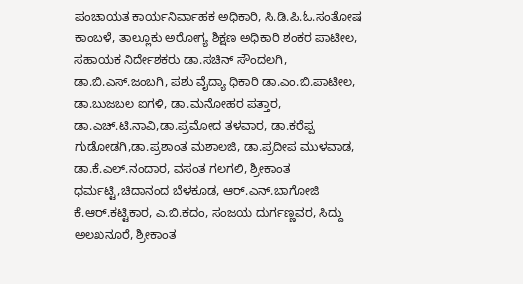ಪಂಚಾಯತ ಕಾರ್ಯನಿರ್ವಾಹಕ ಅಧಿಕಾರಿ, ಸಿ.ಡಿ.ಪಿ.ಓ.ಸಂತೋಷ ಕಾಂಬಳೆ, ತಾಲ್ಲೂಕು ಅರೋಗ್ಯ ಶಿಕ್ಷಣ ಅಧಿಕಾರಿ ಶಂಕರ ಪಾಟೀಲ, ಸಹಾಯಕ ನಿರ್ದೇಶಕರು ಡಾ.ಸಚಿನ್ ಸೌಂದಲಗಿ, ಡಾ.ಬಿ.ಎಸ್.ಜಂಬಗಿ, ಪಶು ವೈದ್ಯಾ ಧಿಕಾರಿ ಡಾ.ಎಂ.ಬಿ.ಪಾಟೀಲ, ಡಾ.ಬುಜಬಲ ಐಗಳಿ, ಡಾ.ಮನೋಹರ ಪತ್ತಾರ, ಡಾ.ಎಚ್.ಟಿ.ನಾವಿ,ಡಾ.ಪ್ರಮೋದ ತಳವಾರ, ಡಾ.ಕರೆಪ್ಪ ಗುಡೋಡಗಿ,ಡಾ.ಪ್ರಶಾಂತ ಮಶಾಲಜಿ, ಡಾ.ಪ್ರದೀಪ ಮುಳವಾಡ, ಡಾ.ಕೆ.ಎಲ್.ನಂದಾರ, ವಸಂತ ಗಲಗಲಿ, ಶ್ರೀಕಾಂತ ಧರ್ಮಟ್ಟಿ,ಚಿದಾನಂದ ಬೆಳಕೂಡ, ಆರ್.ಎನ್.ಬಾಗೋಜಿ ಕೆ.ಆರ್.ಕಟ್ಟಿಕಾರ, ಎ.ಬಿ.ಕದಂ, ಸಂಜಯ ದುರ್ಗಣ್ಣವರ, ಸಿದ್ದು ಅಲಖನೂರೆ, ಶ್ರೀಕಾಂತ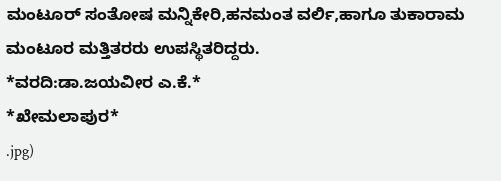ಮಂಟೂರ್ ಸಂತೋಷ ಮನ್ನಿಕೇರಿ,ಹನಮಂತ ವರ್ಲಿ,ಹಾಗೂ ತುಕಾರಾಮ ಮಂಟೂರ ಮತ್ತಿತರರು ಉಪಸ್ಥಿತರಿದ್ದರು.
*ವರದಿ:ಡಾ.ಜಯವೀರ ಎ.ಕೆ.*
*ಖೇಮಲಾಪುರ*
.jpg)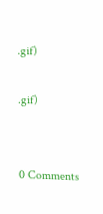.gif)

.gif)


0 Comments